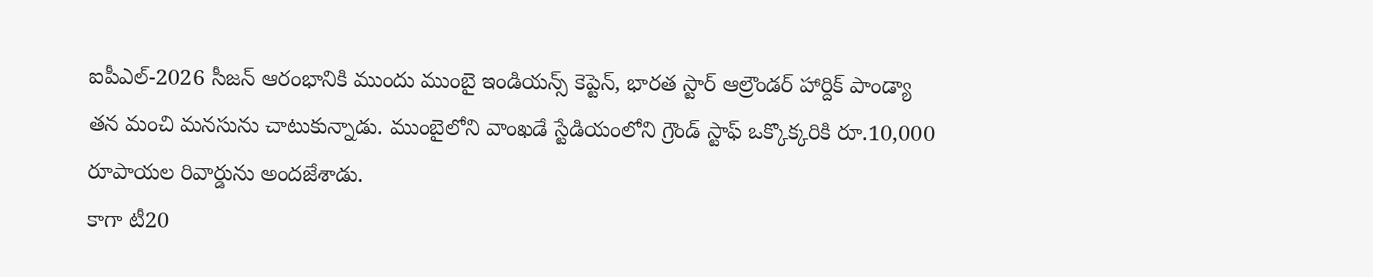ఐపీఎల్-2026 సీజన్ ఆరంభానికి ముందు ముంబై ఇండియన్స్ కెప్టెన్, భారత స్టార్ ఆల్రౌండర్ హార్దిక్ పాండ్యా తన మంచి మనసును చాటుకున్నాడు. ముంబైలోని వాంఖడే స్టేడియంలోని గ్రౌండ్ స్టాఫ్ ఒక్కొక్కరికి రూ.10,000 రూపాయల రివార్డును అందజేశాడు.
కాగా టీ20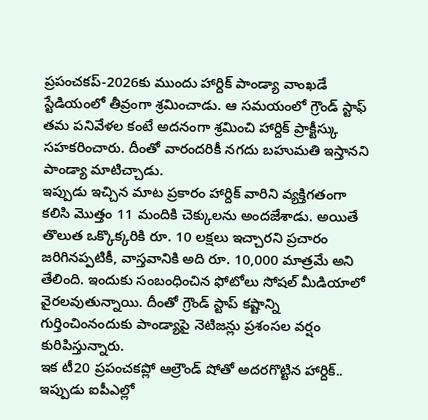ప్రపంచకప్-2026కు ముందు హార్దిక్ పాండ్యా వాంఖడే స్టేడియంలో తీవ్రంగా శ్రమించాడు. ఆ సమయంలో గ్రౌండ్ స్టాఫ్ తమ పనివేళల కంటే అదనంగా శ్రమించి హార్దిక్ ప్రాక్టీస్కు సహకరించారు. దీంతో వారందరికీ నగదు బహుమతి ఇస్తానని పాండ్యా మాటిచ్చాడు.
ఇప్పుడు ఇచ్చిన మాట ప్రకారం హార్దిక్ వారిని వ్యక్తిగతంగా కలిసి మొత్తం 11 మందికి చెక్కులను అందజేశాడు. అయితే తొలుత ఒక్కొక్కరికి రూ. 10 లక్షలు ఇచ్చారని ప్రచారం జరిగినప్పటికీ, వాస్తవానికి అది రూ. 10,000 మాత్రమే అని తేలింది. ఇందుకు సంబంధించిన ఫోటోలు సోషల్ మీడియాలో వైరలవుతున్నాయి. దీంతో గ్రౌండ్ స్టాప్ కష్టాన్ని గుర్తించింనందుకు పాండ్యాపై నెటిజన్లు ప్రశంసల వర్షం కురిపిస్తున్నారు.
ఇక టీ20 ప్రపంచకప్లో ఆల్రౌండ్ షోతో అదరగొట్టిన హార్దిక్.. ఇప్పుడు ఐపీఎల్లో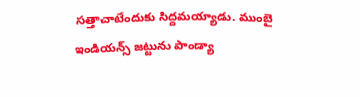సత్తాచాటేందుకు సిద్దమయ్యాడు. ముంబై ఇండియన్స్ జట్టును పాండ్యా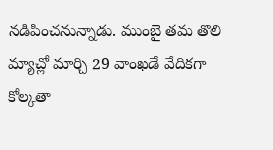నడిపించనున్నాడు. ముంబై తమ తొలి మ్యాచ్లో మార్చి 29 వాంఖడే వేదికగా కోల్కతా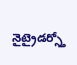నైట్రైడర్స్తో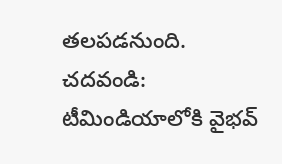తలపడనుంది.
చదవండి: టీమిండియాలోకి వైభవ్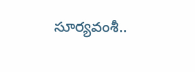సూర్యవంశీ..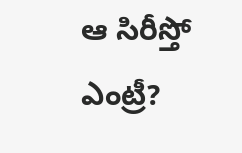ఆ సిరీస్తో ఎంట్రీ?